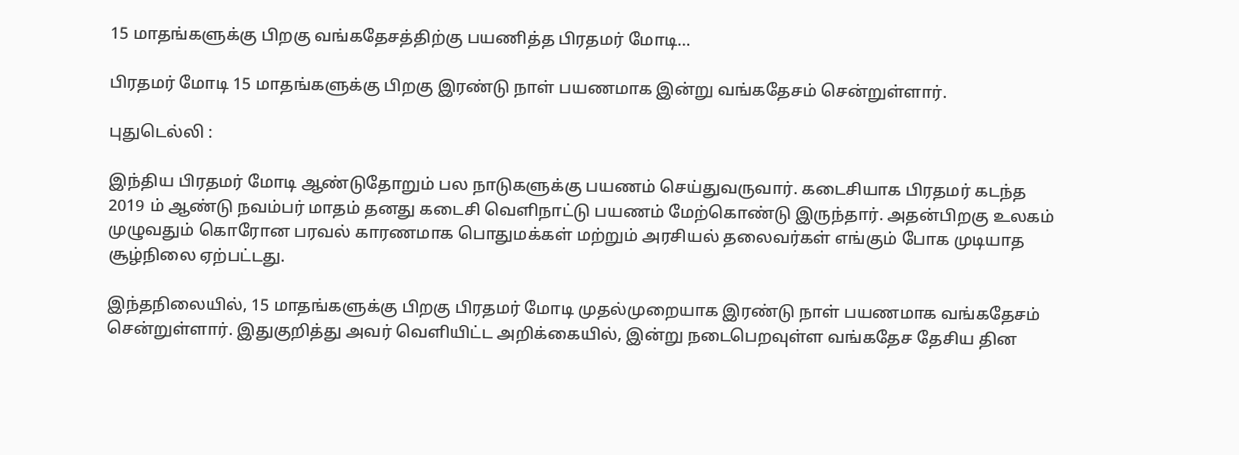15 மாதங்களுக்கு பிறகு வங்கதேசத்திற்கு பயணித்த பிரதமர் மோடி…

பிரதமர் மோடி 15 மாதங்களுக்கு பிறகு இரண்டு நாள் பயணமாக இன்று வங்கதேசம் சென்றுள்ளார்.

புதுடெல்லி :

இந்திய பிரதமர் மோடி ஆண்டுதோறும் பல நாடுகளுக்கு பயணம் செய்துவருவார். கடைசியாக பிரதமர் கடந்த 2019 ம் ஆண்டு நவம்பர் மாதம் தனது கடைசி வெளிநாட்டு பயணம் மேற்கொண்டு இருந்தார். அதன்பிறகு உலகம் முழுவதும் கொரோன பரவல் காரணமாக பொதுமக்கள் மற்றும் அரசியல் தலைவர்கள் எங்கும் போக முடியாத சூழ்நிலை ஏற்பட்டது.

இந்தநிலையில், 15 மாதங்களுக்கு பிறகு பிரதமர் மோடி முதல்முறையாக இரண்டு நாள் பயணமாக வங்கதேசம் சென்றுள்ளார். இதுகுறித்து அவர் வெளியிட்ட அறிக்கையில், இன்று நடைபெறவுள்ள வங்கதேச தேசிய தின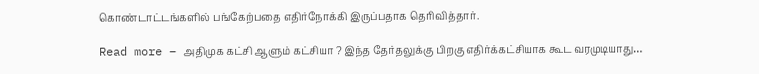கொண்டாட்டங்களில் பங்கேற்பதை எதிர்நோக்கி இருப்பதாக தெரிவித்தார்.

Read more – அதிமுக கட்சி ஆளும் கட்சியா ? இந்த தேர்தலுக்கு பிறகு எதிர்க்கட்சியாக கூட வரமுடியாது…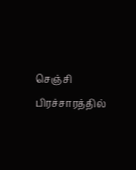செஞ்சி பிரச்சாரத்தில்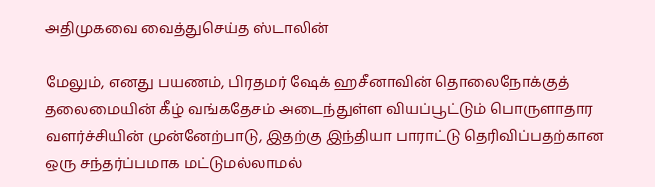அதிமுகவை வைத்துசெய்த ஸ்டாலின்

மேலும், எனது பயணம், பிரதமர் ஷேக் ஹசீனாவின் தொலைநோக்குத் தலைமையின் கீழ் வங்கதேசம் அடைந்துள்ள வியப்பூட்டும் பொருளாதார வளர்ச்சியின் முன்னேற்பாடு, இதற்கு இந்தியா பாராட்டு தெரிவிப்பதற்கான ஒரு சந்தர்ப்பமாக மட்டுமல்லாமல்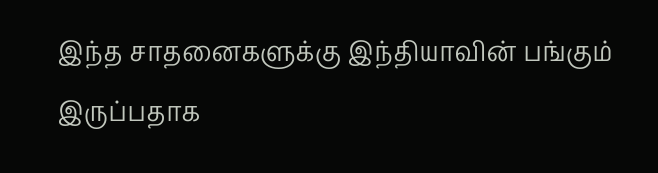இந்த சாதனைகளுக்கு இந்தியாவின் பங்கும் இருப்பதாக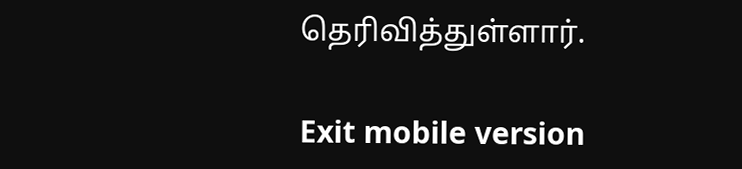தெரிவித்துள்ளார்.

Exit mobile version